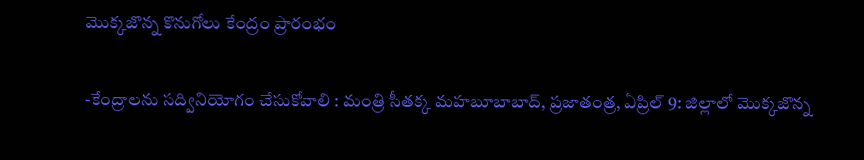మొక్కజొన్న కొనుగోలు కేంద్రం ప్రారంభం

-కేంద్రాలను సద్వినియోగం చేసుకోవాలి : మంత్రి సీతక్క మహబూబాబాద్, ప్రజాతంత్ర, ఏప్రిల్ 9: జిల్లాలో మొక్కజొన్న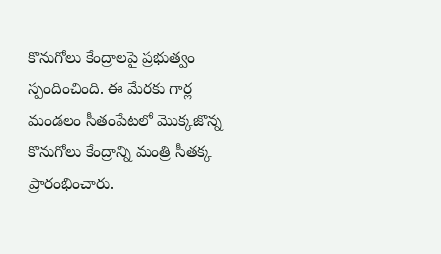కొనుగోలు కేంద్రాలపై ప్రభుత్వం స్పందించింది. ఈ మేరకు గార్ల మండలం సీతంపేటలో మొక్కజొన్న కొనుగోలు కేంద్రాన్ని మంత్రి సీతక్క ప్రారంభించారు.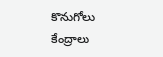కొనుగోలు కేంద్రాలు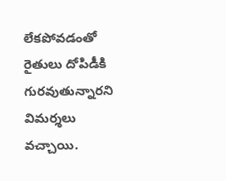లేకపోవడంతో రైతులు దోపిడీకి గురవుతున్నారని విమర్శలు వచ్చాయి.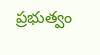ప్రభుత్వం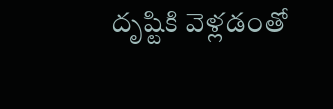దృష్టికి వెళ్లడంతో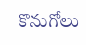కొనుగోలు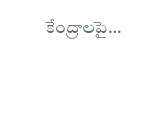కేంద్రాలపై…